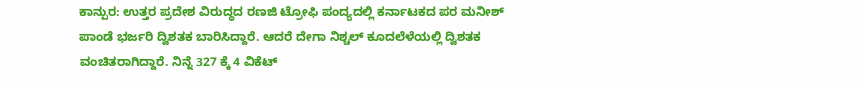ಕಾನ್ಪುರ: ಉತ್ತರ ಪ್ರದೇಶ ವಿರುದ್ಧದ ರಣಜಿ ಟ್ರೋಫಿ ಪಂದ್ಯದಲ್ಲಿ ಕರ್ನಾಟಕದ ಪರ ಮನೀಶ್ ಪಾಂಡೆ ಭರ್ಜರಿ ದ್ವಿಶತಕ ಬಾರಿಸಿದ್ದಾರೆ. ಆದರೆ ದೇಗಾ ನಿಶ್ಚಲ್ ಕೂದಲೆಳೆಯಲ್ಲಿ ದ್ವಿಶತಕ ವಂಚಿತರಾಗಿದ್ದಾರೆ. ನಿನ್ನೆ 327 ಕ್ಕೆ 4 ವಿಕೆಟ್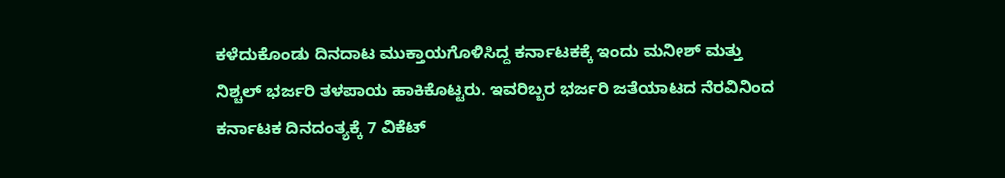ಕಳೆದುಕೊಂಡು ದಿನದಾಟ ಮುಕ್ತಾಯಗೊಳಿಸಿದ್ದ ಕರ್ನಾಟಕಕ್ಕೆ ಇಂದು ಮನೀಶ್ ಮತ್ತು ನಿಶ್ಚಲ್ ಭರ್ಜರಿ ತಳಪಾಯ ಹಾಕಿಕೊಟ್ಟರು. ಇವರಿಬ್ಬರ ಭರ್ಜರಿ ಜತೆಯಾಟದ ನೆರವಿನಿಂದ ಕರ್ನಾಟಕ ದಿನದಂತ್ಯಕ್ಕೆ 7 ವಿಕೆಟ್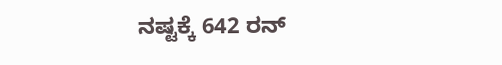ನಷ್ಟಕ್ಕೆ 642 ರನ್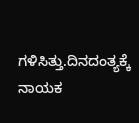ಗಳಿಸಿತ್ತು.ದಿನದಂತ್ಯಕ್ಕೆ ನಾಯಕ